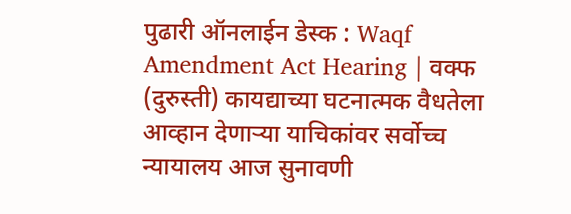पुढारी ऑनलाईन डेस्क : Waqf Amendment Act Hearing | वक्फ (दुरुस्ती) कायद्याच्या घटनात्मक वैधतेला आव्हान देणाऱ्या याचिकांवर सर्वोच्च न्यायालय आज सुनावणी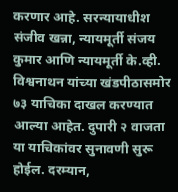करणार आहे. सरन्यायाधीश संजीव खन्ना, न्यायमूर्ती संजय कुमार आणि न्यायमूर्ती के.व्ही. विश्वनाथन यांच्या खंडपीठासमोर ७३ याचिका दाखल करण्यात आल्या आहेत. दुपारी २ वाजता या याचिकांवर सुनावणी सुरू होईल. दरम्यान,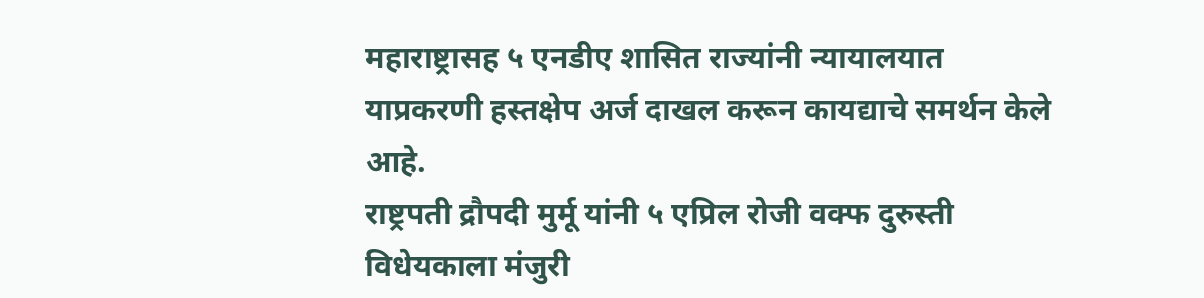महाराष्ट्रासह ५ एनडीए शासित राज्यांनी न्यायालयात याप्रकरणी हस्तक्षेप अर्ज दाखल करून कायद्याचे समर्थन केले आहे.
राष्ट्रपती द्रौपदी मुर्मू यांनी ५ एप्रिल रोजी वक्फ दुरुस्ती विधेयकाला मंजुरी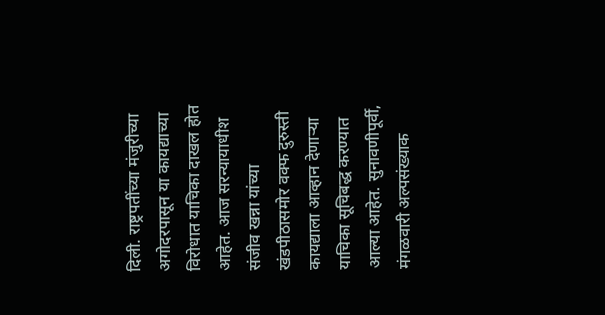दिली. राष्ट्रपतींच्या मंजुरीच्या अगोदरपासून या कायद्याच्या विरोधात याचिका दाखल होत आहेत. आज सरन्यायाधीश संजीव खन्ना यांच्या खंडपीठासमोर वक्फ दुरुस्ती कायद्याला आव्हान देणाऱ्या याचिका सूचिबद्ध करण्यात आल्या आहेत. सुनावणीपूर्वी, मंगळवारी अल्पसंख्याक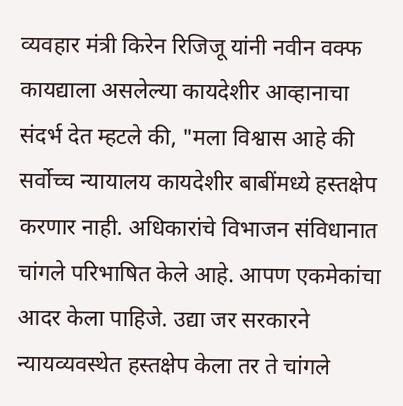व्यवहार मंत्री किरेन रिजिजू यांनी नवीन वक्फ कायद्याला असलेल्या कायदेशीर आव्हानाचा संदर्भ देत म्हटले की, "मला विश्वास आहे की सर्वोच्च न्यायालय कायदेशीर बाबींमध्ये हस्तक्षेप करणार नाही. अधिकारांचे विभाजन संविधानात चांगले परिभाषित केले आहे. आपण एकमेकांचा आदर केला पाहिजे. उद्या जर सरकारने न्यायव्यवस्थेत हस्तक्षेप केला तर ते चांगले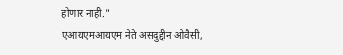होणार नाही."
एआयएमआयएम नेते असदुद्दीन ओवैसी,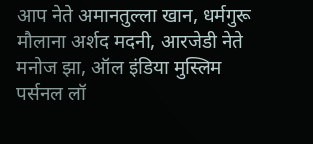आप नेते अमानतुल्ला खान, धर्मगुरू मौलाना अर्शद मदनी, आरजेडी नेते मनोज झा, ऑल इंडिया मुस्लिम पर्सनल लॉ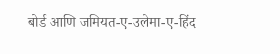बोर्ड आणि जमियत-ए-उलेमा-ए-हिंद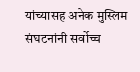यांच्यासह अनेक मुस्लिम संघटनांनी सर्वोच्च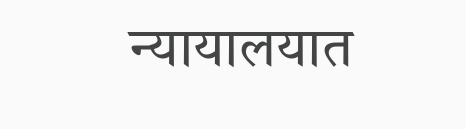न्यायालयात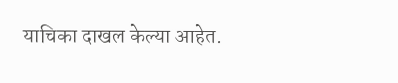याचिका दाखल केल्या आहेत.